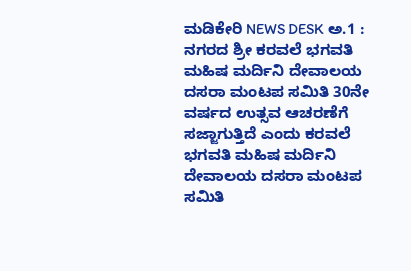ಮಡಿಕೇರಿ NEWS DESK ಅ.1 : ನಗರದ ಶ್ರೀ ಕರವಲೆ ಭಗವತಿ ಮಹಿಷ ಮರ್ದಿನಿ ದೇವಾಲಯ ದಸರಾ ಮಂಟಪ ಸಮಿತಿ 30ನೇ ವರ್ಷದ ಉತ್ಸವ ಆಚರಣೆಗೆ ಸಜ್ಜಾಗುತ್ತಿದೆ ಎಂದು ಕರವಲೆ ಭಗವತಿ ಮಹಿಷ ಮರ್ದಿನಿ ದೇವಾಲಯ ದಸರಾ ಮಂಟಪ ಸಮಿತಿ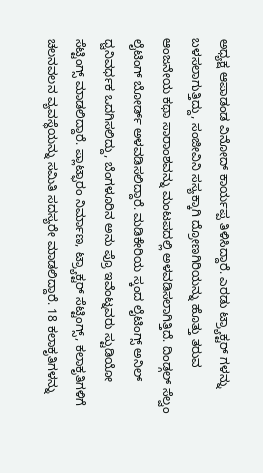ಅಧ್ಯಕ್ಷ ಆಪಾಡಂಡ ವಿನೋದ್ ಕಾರ್ಯಪ್ಪ ತಿಳಿಸಿದ್ದಾರೆ. ಎರಡು ಟ್ರ್ಯಾಕ್ಟರ್ ಗಳನ್ನು ಬಳಸಲಾಗುತ್ತಿದ್ದು, ಸಂಜೀವಿನಿ ಸಸ್ಯಕ್ಕಾಗಿ ದ್ರೋಣಗಿರಿಯನ್ನು ಹೊತ್ತು ತರುವ ಆಂಜನೇಯ ಕಥಾ ಸಾರಾಂಶವನ್ನು ಮಂಟಪದಲ್ಲಿ ಅಳವಡಿಸಲಾಗಿತ್ತಿದೆ. ದಿಂಡ್ಗಲ್ ಸೆಲ್ವಂ ಲೈಟಿಂಗ್ ಬೋರ್ಡ್ ಅಳವಡಿಸಲಿದ್ದಾರೆ. ಮಡಿಕೇರಿಯ ಸ್ಕಂದ ಲೈಟಿಂಗ್ಸ್ ಅನಿಲ್ ಧ್ವನಿವರ್ಧಕ ಒದಗಿಸಲಿದ್ದು, ಬೆಂಗಳೂರಿನ ಅನು ಪ್ರೊ ಇವೆಂಟ್ನವರು ಸ್ಟುಡಿಯೋ ಸೆಟ್ಟಿಂಗ್ಸ್ ಮಾಡಲಿದ್ದಾರೆ. ಪ್ಲಾಟ್ಫಾರಂ ನಿರ್ಮಾಣ, ಟ್ರ್ಯಾಕ್ಟರ್ ಸೆಟ್ಟಿಂಗ್ಸ್, ಕಲಾಕೃತಿಗಳಿಗೆ ಚಲನವಲನ ವ್ಯವಸ್ಥೆಯನ್ನು ಸಮಿತಿ ಸದಸ್ಯರೇ ಮಾಡಲಿದ್ದಾರೆ. 18 ಕಲಾಕೃತಿಗಳನ್ನು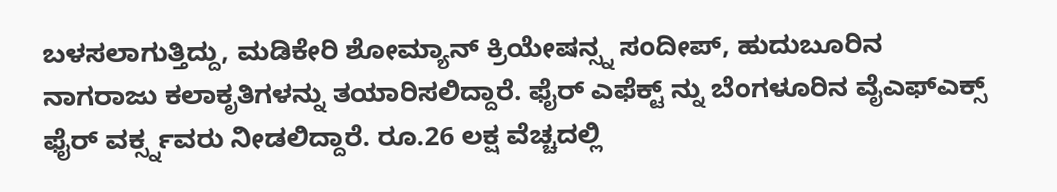ಬಳಸಲಾಗುತ್ತಿದ್ದು, ಮಡಿಕೇರಿ ಶೋಮ್ಯಾನ್ ಕ್ರಿಯೇಷನ್ಸ್ನ ಸಂದೀಪ್, ಹುದುಬೂರಿನ ನಾಗರಾಜು ಕಲಾಕೃತಿಗಳನ್ನು ತಯಾರಿಸಲಿದ್ದಾರೆ. ಫೈರ್ ಎಫೆಕ್ಟ್ ನ್ನು ಬೆಂಗಳೂರಿನ ವೈಎಫ್ಎಕ್ಸ್ ಫೈರ್ ವರ್ಕ್ಸ್ನವರು ನೀಡಲಿದ್ದಾರೆ. ರೂ.26 ಲಕ್ಷ ವೆಚ್ಚದಲ್ಲಿ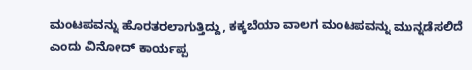ಮಂಟಪವನ್ನು ಹೊರತರಲಾಗುತ್ತಿದ್ದು, ಕಕ್ಕಬೆಯಾ ವಾಲಗ ಮಂಟಪವನ್ನು ಮುನ್ನಡೆಸಲಿದೆ ಎಂದು ವಿನೋದ್ ಕಾರ್ಯಪ್ಪ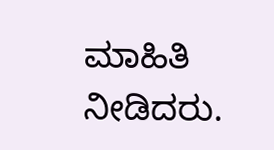ಮಾಹಿತಿ ನೀಡಿದರು.